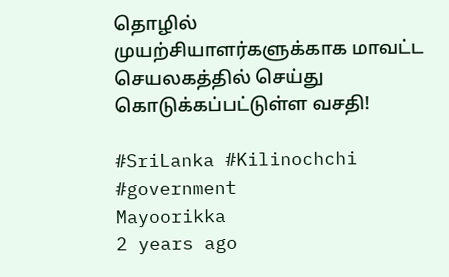தொழில் முயற்சியாளர்களுக்காக மாவட்ட செயலகத்தில் செய்து கொடுக்கப்பட்டுள்ள வசதி!

#SriLanka #Kilinochchi #government
Mayoorikka
2 years ago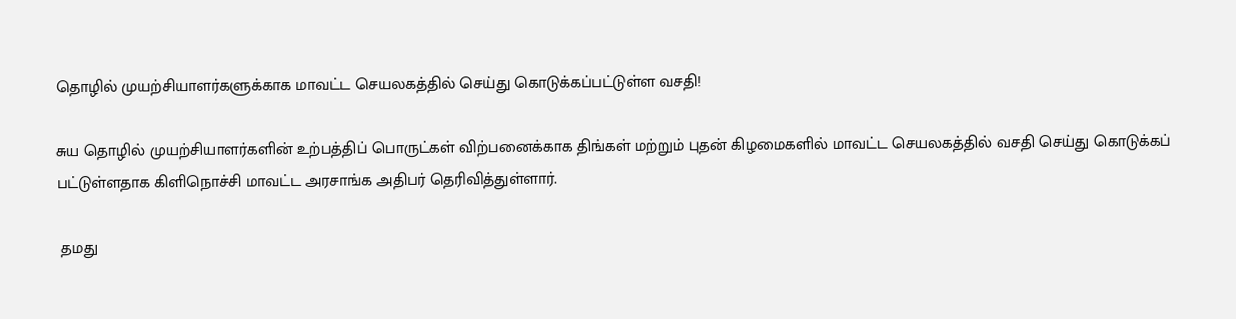தொழில் முயற்சியாளர்களுக்காக மாவட்ட செயலகத்தில் செய்து கொடுக்கப்பட்டுள்ள வசதி!

சுய தொழில் முயற்சியாளர்களின் உற்பத்திப் பொருட்கள் விற்பனைக்காக திங்கள் மற்றும் புதன் கிழமைகளில் மாவட்ட செயலகத்தில் வசதி செய்து கொடுக்கப் பட்டுள்ளதாக கிளிநொச்சி மாவட்ட அரசாங்க அதிபர் தெரிவித்துள்ளார்.

 தமது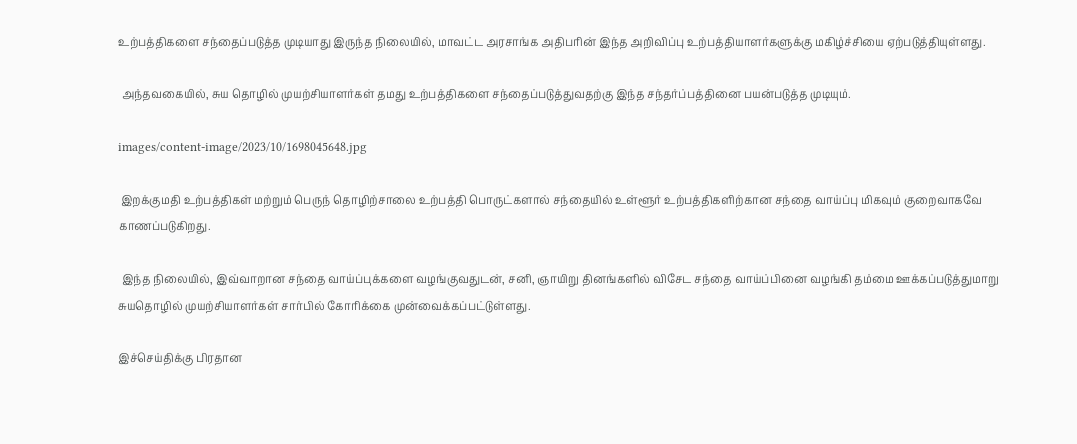உற்பத்திகளை சந்தைப்படுத்த முடியாது இருந்த நிலையில், மாவட்ட அரசாங்க அதிபரின் இந்த அறிவிப்பு உற்பத்தியாளர்களுக்கு மகிழ்ச்சியை ஏற்படுத்தியுள்ளது.

 அந்தவகையில், சுய தொழில் முயற்சியாளர்கள் தமது உற்பத்திகளை சந்தைப்படுத்துவதற்கு இந்த சந்தர்ப்பத்தினை பயன்படுத்த முடியும்.

images/content-image/2023/10/1698045648.jpg

 இறக்குமதி உற்பத்திகள் மற்றும் பெருந் தொழிற்சாலை உற்பத்தி பொருட்களால் சந்தையில் உள்ளூர் உற்பத்திகளிற்கான சந்தை வாய்ப்பு மிகவும் குறைவாகவே காணப்படுகிறது.

 இந்த நிலையில், இவ்வாறான சந்தை வாய்ப்புக்களை வழங்குவதுடன், சனி, ஞாயிறு தினங்களில் விசேட சந்தை வாய்ப்பினை வழங்கி தம்மை ஊக்கப்படுத்துமாறு சுயதொழில் முயற்சியாளர்கள் சார்பில் கோரிக்கை முன்வைக்கப்பட்டுள்ளது.

இச்செய்திக்கு பிரதான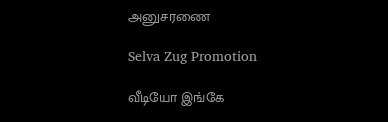அனுசரணை

Selva Zug Promotion

வீடியோ இங்கே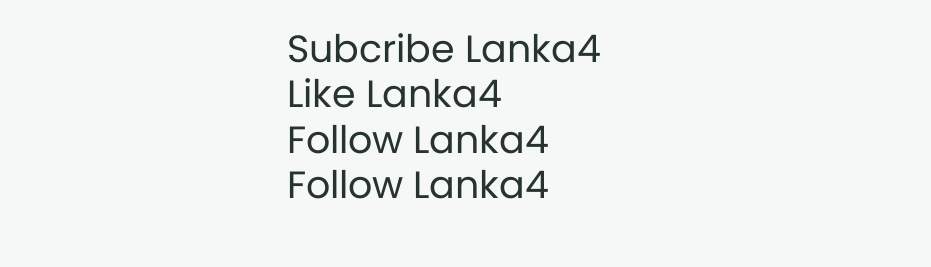Subcribe Lanka4
Like Lanka4
Follow Lanka4
Follow Lanka4